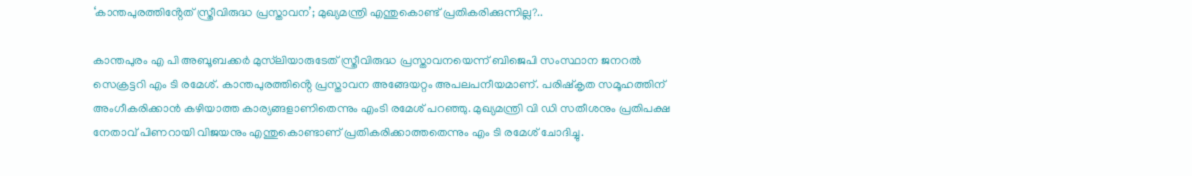‘കാന്തപുരത്തിൻ്റേത് സ്ത്രീവിരുദ്ധ പ്രസ്താവന’; മുഖ്യമന്ത്രി എന്തുകൊണ്ട് പ്രതികരിക്കുന്നില്ല?..

കാന്തപുരം എ പി അബൂബക്കർ മുസ്‌ലിയാരുടേത് സ്ത്രീവിരുദ്ധ പ്രസ്താവനയെന്ന് ബിജെപി സംസ്ഥാന ജനറൽ സെക്രട്ടറി എം ടി രമേശ്. കാന്തപുരത്തിൻ്റെ പ്രസ്താവന അങ്ങേയറ്റം അപലപനീയമാണ്. പരിഷ്കൃത സമൂഹത്തിന് അംഗീകരിക്കാൻ കഴിയാത്ത കാര്യങ്ങളാണിതെന്നും എംടി രമേശ് പറഞ്ഞു. മുഖ്യമന്ത്രി വി ഡി സതീശനും പ്രതിപക്ഷ നേതാവ് പിണറായി വിജയനും എന്തുകൊണ്ടാണ് പ്രതികരിക്കാത്തതെന്നും എം ടി രമേശ് ചോദിച്ചു.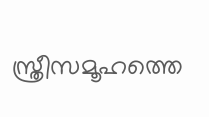സ്ത്രീസമൂഹത്തെ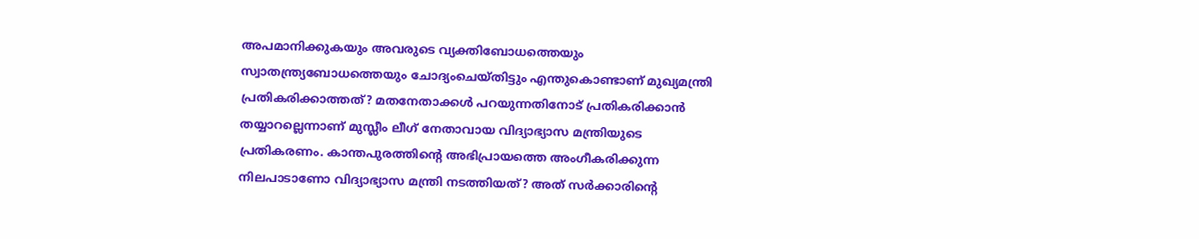അപമാനിക്കുകയും അവരുടെ വ്യക്തിബോധത്തെയും സ്വാതന്ത്ര്യബോധത്തെയും ചോദ്യംചെയ്തിട്ടും എന്തുകൊണ്ടാണ് മുഖ്യമന്ത്രി പ്രതികരിക്കാത്തത്? മതനേതാക്കൾ പറയുന്നതിനോട് പ്രതികരിക്കാൻ തയ്യാറല്ലെന്നാണ് മുസ്ലീം ലീഗ് നേതാവായ വിദ്യാഭ്യാസ മന്ത്രിയുടെ പ്രതികരണം. കാന്തപുരത്തിൻ്റെ അഭിപ്രായത്തെ അംഗീകരിക്കുന്ന നിലപാടാണോ വിദ്യാഭ്യാസ മന്ത്രി നടത്തിയത്? അത് സർക്കാരിൻ്റെ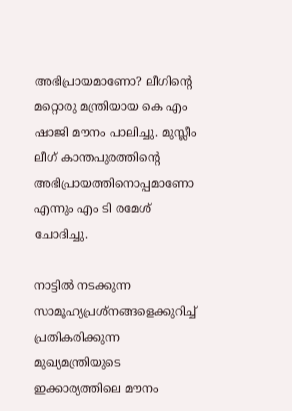അഭിപ്രായമാണോ? ലീഗിൻ്റെ മറ്റൊരു മന്ത്രിയായ കെ എം ഷാജി മൗനം പാലിച്ചു. മുസ്ലീം ലീഗ് കാന്തപുരത്തിൻ്റെ അഭിപ്രായത്തിനൊപ്പമാണോ എന്നും എം ടി രമേശ് ചോദിച്ചു.

നാട്ടിൽ നടക്കുന്ന സാമൂഹ്യപ്രശ്നങ്ങളെക്കുറിച്ച് പ്രതികരിക്കുന്ന മുഖ്യമന്ത്രിയുടെ ഇക്കാര്യത്തിലെ മൗനം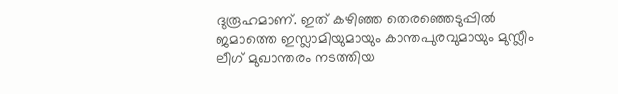ദുരൂഹമാണ്. ഇത് കഴിഞ്ഞ തെരഞ്ഞെടുപ്പിൽ ജമാത്തെ ഇസ്ലാമിയുമായും കാന്തപുരവുമായും മുസ്ലീം ലീഗ് മുഖാന്തരം നടത്തിയ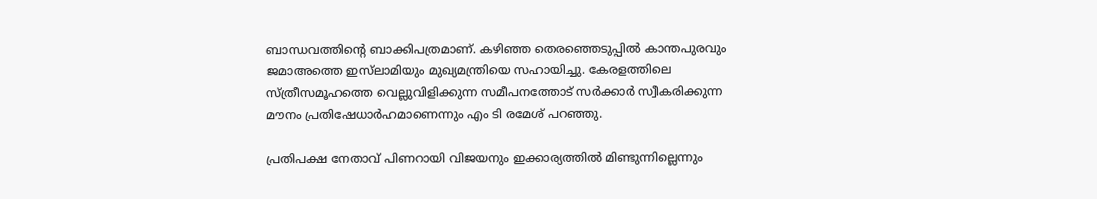ബാന്ധവത്തിൻ്റെ ബാക്കിപത്രമാണ്. കഴിഞ്ഞ തെരഞ്ഞെടുപ്പിൽ കാന്തപുരവും ജമാഅത്തെ ഇസ്‌ലാമിയും മുഖ്യമന്ത്രിയെ സഹായിച്ചു. കേരളത്തിലെ സ്ത്രീസമൂഹത്തെ വെല്ലുവിളിക്കുന്ന സമീപനത്തോട് സ‍ർക്കാർ സ്വീകരിക്കുന്ന മൗനം പ്രതിഷേധാർഹമാണെന്നും എം ടി രമേശ് പറഞ്ഞു.

പ്രതിപക്ഷ നേതാവ് പിണറായി വിജയനും ഇക്കാര്യത്തിൽ മിണ്ടുന്നില്ലെന്നും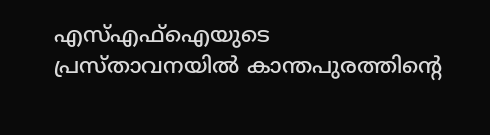എസ്എഫ്ഐയുടെ പ്രസ്താവനയിൽ കാന്തപുരത്തിന്റെ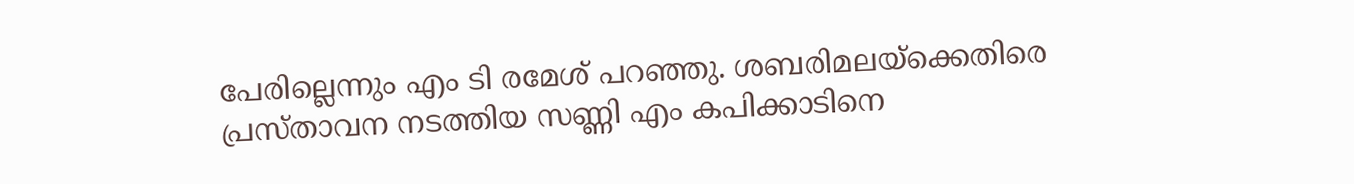പേരില്ലെന്നും എം ടി രമേശ് പറഞ്ഞു. ശബരിമലയ്ക്കെതിരെ പ്രസ്താവന നടത്തിയ സണ്ണി എം കപിക്കാടിനെ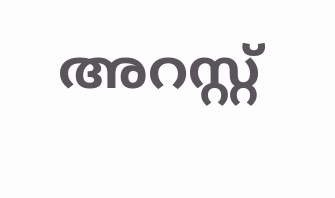അറസ്റ്റ്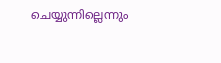ചെയ്യുന്നില്ലെന്നും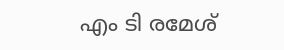എം ടി രമേശ്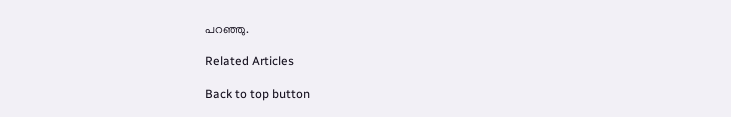പറഞ്ഞു.

Related Articles

Back to top button